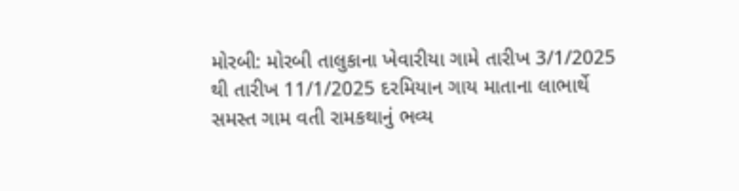મોરબી: મોરબી તાલુકાના ખેવારીયા ગામે તારીખ 3/1/2025 થી તારીખ 11/1/2025 દરમિયાન ગાય માતાના લાભાર્થે સમસ્ત ગામ વતી રામકથાનું ભવ્ય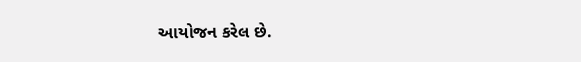આયોજન કરેલ છે.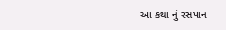આ કથા નું રસપાન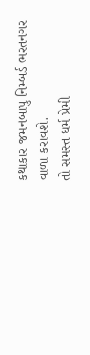કથાકાર જમનબાપુ નિમ્બર્ડ ભરતનગર વાળા કરાવશે.
તો સમસ્ત ધર્મ પ્રેમી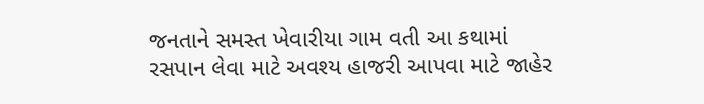જનતાને સમસ્ત ખેવારીયા ગામ વતી આ કથામાં રસપાન લેવા માટે અવશ્ય હાજરી આપવા માટે જાહેર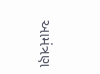આમંત્રણ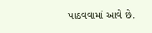પાઠવવામાં આવે છે.